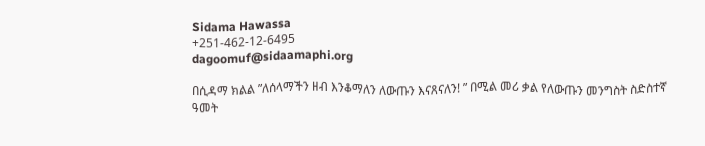Sidama Hawassa
+251-462-12-6495
dagoomuf@sidaamaphi.org

በሲዳማ ክልል ”ለሰላማችን ዘብ እንቆማለን ለውጡን እናጸናለን! ” በሚል መሪ ቃል የለውጡን መንግስት ስድስተኛ ዓመት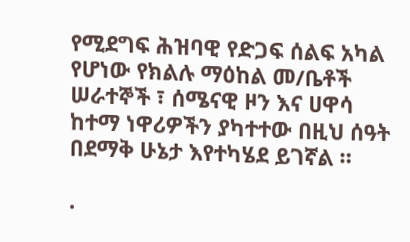የሚደግፍ ሕዝባዊ የድጋፍ ሰልፍ አካል የሆነው የክልሉ ማዕከል መ/ቤቶች ሠራተኞች ፣ ሰሜናዊ ዞን እና ሀዋሳ ከተማ ነዋሪዎችን ያካተተው በዚህ ሰዓት በደማቅ ሁኔታ እየተካሄደ ይገኛል ።

.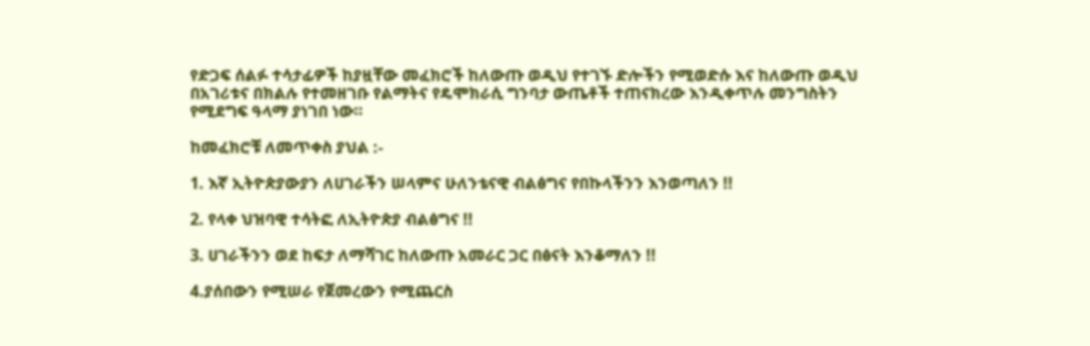የድጋፍ ሰልፉ ተሳታፊዎች ከያዟቸው መፈክሮች ከለውጡ ወዲህ የተገኙ ድሎችን የሚወድሱ እና ከለውጡ ወዲህ በአገሪቱና በክልሉ የተመዘገቡ የልማትና የዴሞክራሲ ግንባታ ውጤቶች ተጠናክረው እንዲቀጥሉ መንግስትን የሚደግፍ ዓላማ ያነገበ ነው።

ከመፈክሮቹ ለመጥቀስ ያህል :-

1. እኛ ኢትዮጵያውያን ለሀገራችን ሠላምና ሁለንቴናዊ ብልፅግና የበኩላችንን እንወጣለን !!

2. የላቀ ህዝባዊ ተሳትፎ ለኢትዮጵያ ብልፅግና !!

3. ሀገራችንን ወደ ከፍታ ለማሻገር ከለውጡ አመራር ጋር በፅናት እንቆማለን !!

4.ያሰበውን የሚሠራ የጀመረውን የሚጨርስ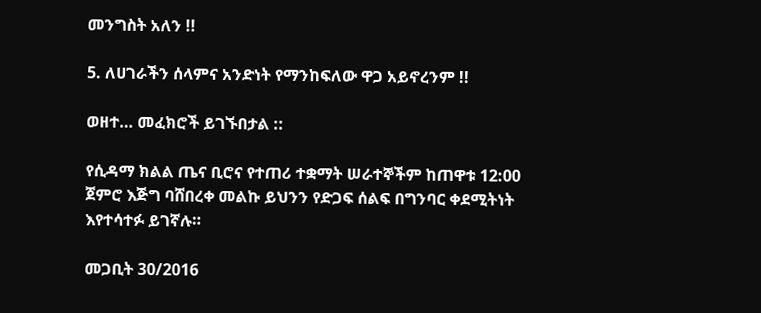መንግስት አለን !!

5. ለሀገራችን ሰላምና አንድነት የማንከፍለው ዋጋ አይኖረንም !!

ወዘተ… መፈክሮች ይገኙበታል ::

የሲዳማ ክልል ጤና ቢሮና የተጠሪ ተቋማት ሠራተኞችም ከጠዋቱ 12:00 ጀምሮ እጅግ ባሸበረቀ መልኩ ይህንን የድጋፍ ሰልፍ በግንባር ቀደሚትነት እየተሳተፉ ይገኛሉ።

መጋቢት 30/2016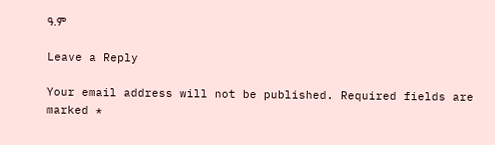ዓ.ም

Leave a Reply

Your email address will not be published. Required fields are marked *